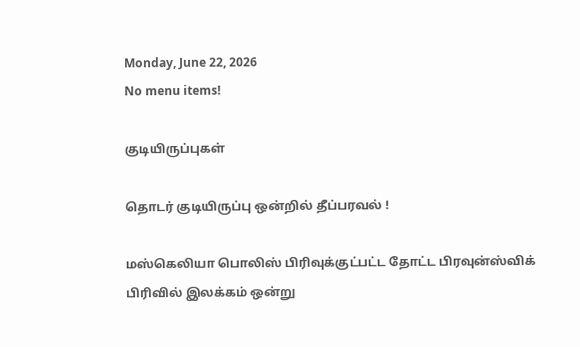Monday, June 22, 2026
No menu items!

குடியிருப்புகள்

தொடர் குடியிருப்பு ஒன்றில் தீப்பரவல் !

மஸ்கெலியா பொலிஸ் பிரிவுக்குட்பட்ட தோட்ட பிரவுன்ஸ்விக் பிரிவில் இலக்கம் ஒன்று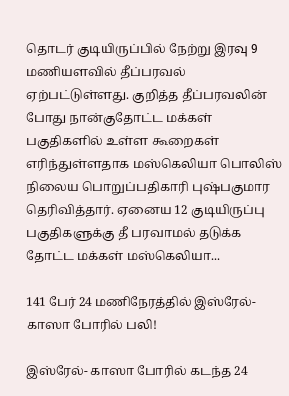தொடர் குடியிருப்பில் நேற்று இரவு 9 மணியளவில் தீப்பரவல் ஏற்பட்டுள்ளது. குறித்த தீப்பரவலின் போது நான்குதோட்ட மக்கள் பகுதிகளில் உள்ள கூறைகள் எரிந்துள்ளதாக மஸ்கெலியா பொலிஸ் நிலைய பொறுப்பதிகாரி புஷ்பகுமார தெரிவித்தார். ஏனைய 12 குடியிருப்பு பகுதிகளுக்கு தீ பரவாமல் தடுக்க தோட்ட மக்கள் மஸ்கெலியா...

141 பேர் 24 மணிநேரத்தில் இஸ்ரேல்- காஸா போரில் பலி!

இஸ்ரேல்- காஸா போரில் கடந்த 24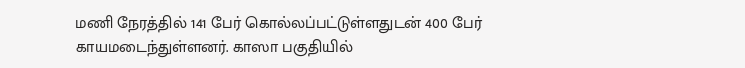மணி நேரத்தில் 141 பேர் கொல்லப்பட்டுள்ளதுடன் 400 பேர் காயமடைந்துள்ளனர். காஸா பகுதியில்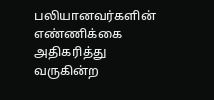பலியானவர்களின் எண்ணிக்கை அதிகரித்து வருகின்ற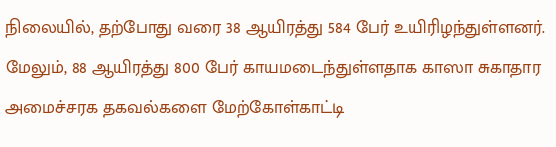நிலையில், தற்போது வரை 38 ஆயிரத்து 584 பேர் உயிரிழந்துள்ளனர். மேலும், 88 ஆயிரத்து 800 பேர் காயமடைந்துள்ளதாக காஸா சுகாதார அமைச்சரக தகவல்களை மேற்கோள்காட்டி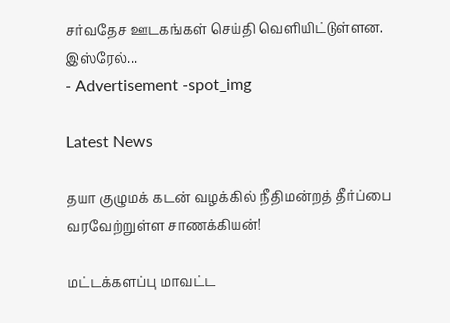சர்வதேச ஊடகங்கள் செய்தி வெளியிட்டுள்ளன. இஸ்ரேல்...
- Advertisement -spot_img

Latest News

தயா குழுமக் கடன் வழக்கில் நீதிமன்றத் தீர்ப்பை வரவேற்றுள்ள சாணக்கியன்!

மட்டக்களப்பு மாவட்ட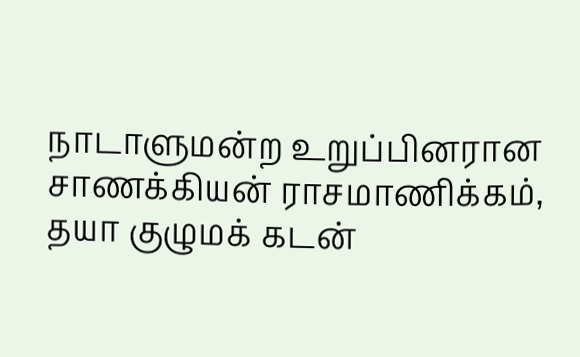நாடாளுமன்ற உறுப்பினரான சாணக்கியன் ராசமாணிக்கம், தயா குழுமக் கடன்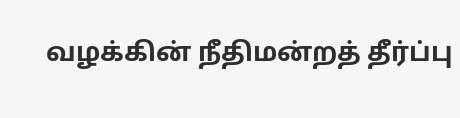வழக்கின் நீதிமன்றத் தீர்ப்பு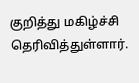குறித்து மகிழ்ச்சி தெரிவித்துள்ளார்.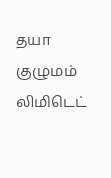தயா குழுமம் லிமிடெட்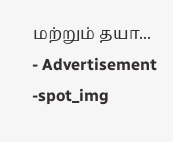மற்றும் தயா...
- Advertisement -spot_img